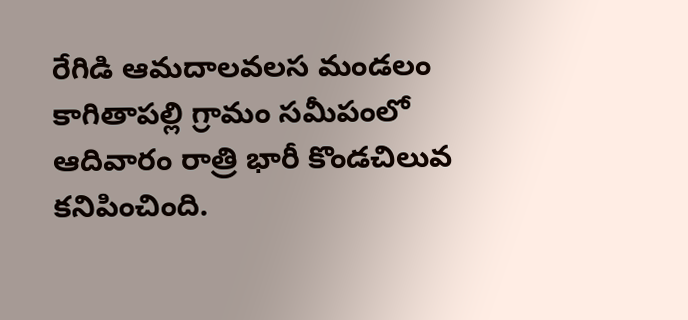రేగిడి ఆమదాలవలస మండలం కాగితాపల్లి గ్రామం సమీపంలో ఆదివారం రాత్రి భారీ కొండచిలువ కనిపించింది.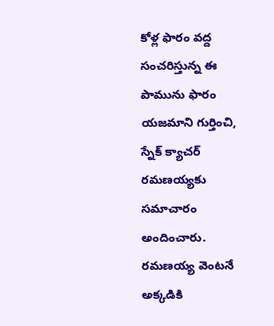కోళ్ల ఫారం వద్ద సంచరిస్తున్న ఈ పామును ఫారం యజమాని గుర్తించి, స్నేక్ క్యాచర్ రమణయ్యకు సమాచారం అందించారు. రమణయ్య వెంటనే అక్కడికి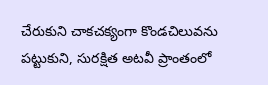చేరుకుని చాకచక్యంగా కొండచిలువను పట్టుకుని, సురక్షిత అటవీ ప్రాంతంలో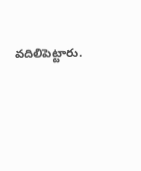వదిలిపెట్టారు.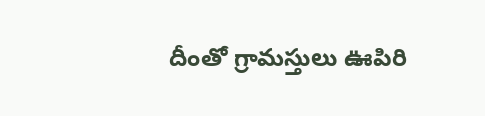దీంతో గ్రామస్తులు ఊపిరి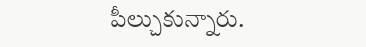పీల్చుకున్నారు.